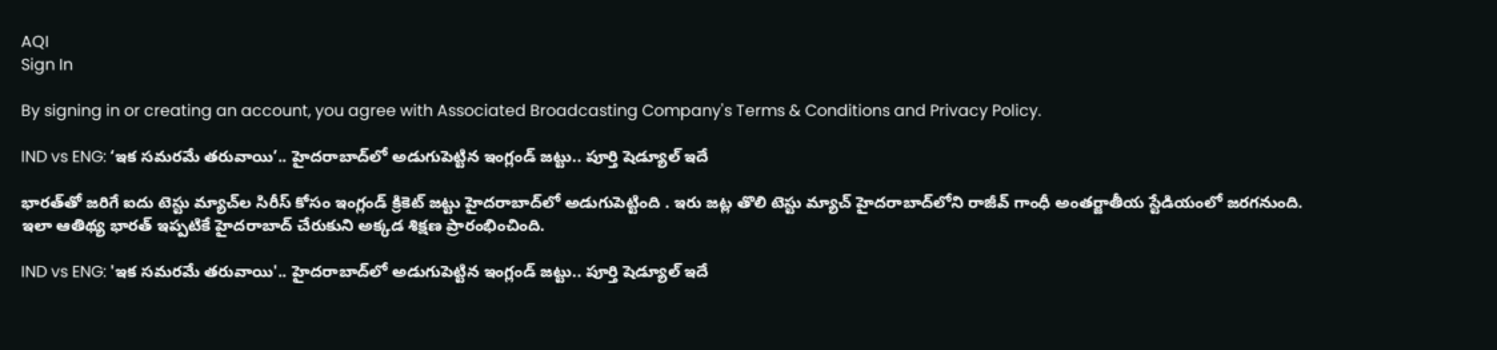AQI
Sign In

By signing in or creating an account, you agree with Associated Broadcasting Company's Terms & Conditions and Privacy Policy.

IND vs ENG: ‘ఇక సమరమే తరువాయి’.. హైదరాబాద్‌లో అడుగుపెట్టిన ఇంగ్లండ్‌ జట్టు.. పూర్తి షెడ్యూల్‌ ఇదే

భారత్‌తో జరిగే ఐదు టెస్టు మ్యాచ్‌ల సిరీస్ కోసం ఇంగ్లండ్ క్రికెట్ జట్టు హైదరాబాద్‌లో అడుగుపెట్టింది . ఇరు జట్ల తొలి టెస్టు మ్యాచ్ హైదరాబాద్‌లోని రాజీవ్ గాంధీ అంతర్జాతీయ స్టేడియంలో జరగనుంది. ఇలా ఆతిథ్య భారత్ ఇప్పటికే హైదరాబాద్ చేరుకుని అక్కడ శిక్షణ ప్రారంభించింది.

IND vs ENG: 'ఇక సమరమే తరువాయి'.. హైదరాబాద్‌లో అడుగుపెట్టిన ఇంగ్లండ్‌ జట్టు.. పూర్తి షెడ్యూల్‌ ఇదే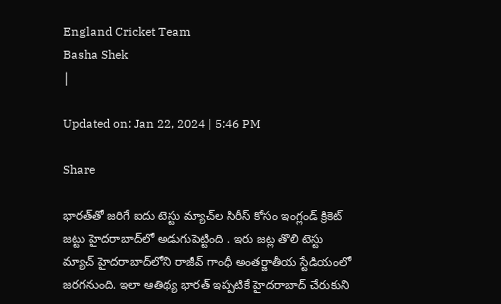England Cricket Team
Basha Shek
|

Updated on: Jan 22, 2024 | 5:46 PM

Share

భారత్‌తో జరిగే ఐదు టెస్టు మ్యాచ్‌ల సిరీస్ కోసం ఇంగ్లండ్ క్రికెట్ జట్టు హైదరాబాద్‌లో అడుగుపెట్టింది . ఇరు జట్ల తొలి టెస్టు మ్యాచ్ హైదరాబాద్‌లోని రాజీవ్ గాంధీ అంతర్జాతీయ స్టేడియంలో జరగనుంది. ఇలా ఆతిథ్య భారత్ ఇప్పటికే హైదరాబాద్ చేరుకుని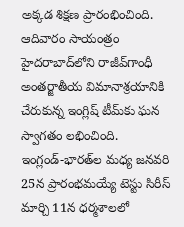అక్కడ శిక్షణ ప్రారంభించింది. ఆదివారం సాయంత్రం హైదరాబాద్‌లోని రాజీవ్‌గాంధీ అంతర్జాతీయ విమానాశ్రయానికి చేరుకున్న ఇంగ్లిష్‌ టీమ్‌కు ఘన స్వాగతం లభించింది. ఇంగ్లండ్‌-భారత్‌ల మధ్య జనవరి 25న ప్రారంభమయ్యే టెస్టు సిరీస్‌ మార్చి 11న ధర్మశాలలో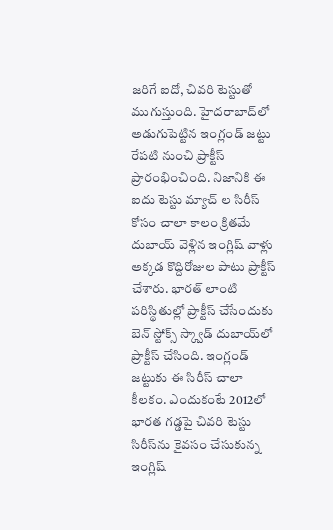జరిగే ఐదో, చివరి టెస్టుతో ముగుస్తుంది. హైదరాబాద్‌లో అడుగుపెట్టిన ఇంగ్లండ్‌ జట్టు రేపటి నుంచి ప్రాక్టీస్‌ ప్రారంభించింది. నిజానికి ఈ ఐదు టెస్టు మ్యాచ్ ల సిరీస్ కోసం చాలా కాలం క్రితమే దుబాయ్ వెళ్లిన ఇంగ్లిష్ వాళ్లు అక్కడ కొద్దిరోజుల పాటు ప్రాక్టీస్ చేశారు. భారత్ లాంటి పరిస్థితుల్లో ప్రాక్టీస్ చేసేందుకు బెన్ స్టోక్స్ స్క్వాడ్ దుబాయ్‌లో ప్రాక్టీస్ చేసింది. ఇంగ్లండ్ జట్టుకు ఈ సిరీస్ చాలా కీలకం. ఎందుకంటే 2012లో భారత గడ్డపై చివరి టెస్టు సిరీస్‌ను కైవసం చేసుకున్న ఇంగ్లిష్‌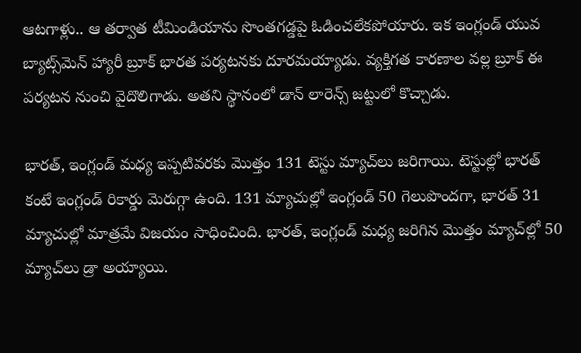ఆటగాళ్లు.. ఆ తర్వాత టీమిండియాను సొంతగడ్డపై ఓడించలేకపోయారు. ఇక ఇంగ్లండ్ యువ బ్యాట్స్‌మెన్ హ్యారీ బ్రూక్ భారత పర్యటనకు దూరమయ్యాడు. వ్యక్తిగత కారణాల వల్ల బ్రూక్ ఈ పర్యటన నుంచి వైదొలిగాడు. అతని స్థానంలో డాన్ లారెన్స్‌ జట్టులో కొచ్చాడు.

భారత్, ఇంగ్లండ్ మధ్య ఇప్పటివరకు మొత్తం 131 టెస్టు మ్యాచ్‌లు జరిగాయి. టెస్టుల్లో భారత్‌ కంటే ఇంగ్లండ్‌ రికార్డు మెరుగ్గా ఉంది. 131 మ్యాచుల్లో ఇంగ్లండ్ 50 గెలుపొందగా, భారత్ 31 మ్యాచుల్లో మాత్రమే విజయం సాధించింది. భారత్, ఇంగ్లండ్ మధ్య జరిగిన మొత్తం మ్యాచ్‌ల్లో 50 మ్యాచ్‌లు డ్రా అయ్యాయి.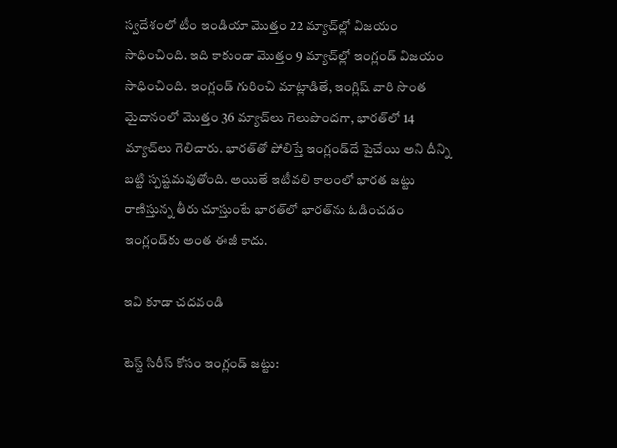స్వదేశంలో టీం ఇండియా మొత్తం 22 మ్యాచ్‌ల్లో విజయం సాధించింది. ఇది కాకుండా మొత్తం 9 మ్యాచ్‌ల్లో ఇంగ్లండ్ విజయం సాధించింది. ఇంగ్లండ్‌ గురించి మాట్లాడితే, ఇంగ్లిష్‌ వారి సొంత మైదానంలో మొత్తం 36 మ్యాచ్‌లు గెలుపొందగా, భారత్‌లో 14 మ్యాచ్‌లు గెలిచారు. భారత్‌తో పోలిస్తే ఇంగ్లండ్‌దే పైచేయి అని దీన్ని బట్టి స్పష్టమవుతోంది. అయితే ఇటీవలి కాలంలో భారత జట్టు రాణిస్తున్న తీరు చూస్తుంటే భారత్‌లో భారత్‌ను ఓడించడం ఇంగ్లండ్‌కు అంత ఈజీ కాదు.

ఇవి కూడా చదవండి

టెస్ట్ సిరీస్ కోసం ఇంగ్లండ్ జట్టు: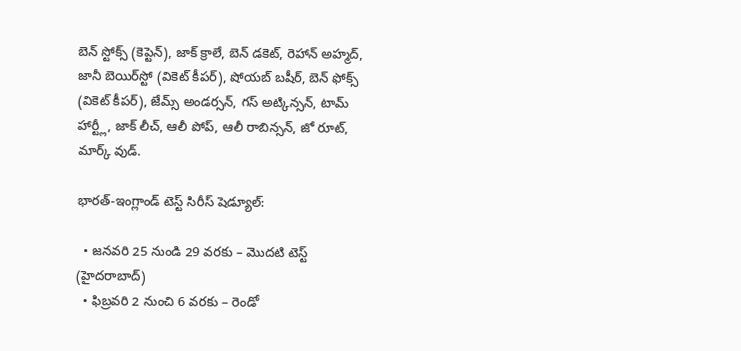బెన్ స్టోక్స్ (కెప్టెన్), జాక్ క్రాలే, బెన్ డకెట్, రెహాన్ అహ్మద్, జానీ బెయిర్‌స్టో (వికెట్ కీపర్), షోయబ్ బషీర్, బెన్ ఫోక్స్ (వికెట్ కీపర్), జేమ్స్ అండర్సన్, గస్ అట్కిన్సన్, టామ్ హార్ట్లీ, జాక్ లీచ్, ఆలీ పోప్, ఆలీ రాబిన్సన్, జో రూట్, మార్క్ వుడ్.

భారత్-ఇంగ్లాండ్ టెస్ట్ సిరీస్ షెడ్యూల్:

  • జనవరి 25 నుండి 29 వరకు – మొదటి టెస్ట్ (హైదరాబాద్)
  • ఫిబ్రవరి 2 నుంచి 6 వరకు – రెండో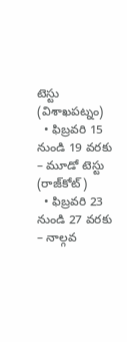టెస్టు (విశాఖపట్నం)
  • ఫిబ్రవరి 15 నుండి 19 వరకు – మూడో టెస్టు (రాజ్‌కోట్)
  • ఫిబ్రవరి 23 నుండి 27 వరకు – నాల్గవ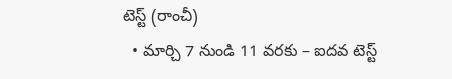టెస్ట్ (రాంచీ)
  • మార్చి 7 నుండి 11 వరకు – ఐదవ టెస్ట్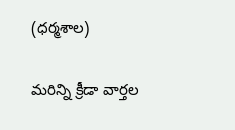(ధర్మశాల)

మరిన్ని క్రీడా వార్తల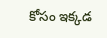కోసం ఇక్కడ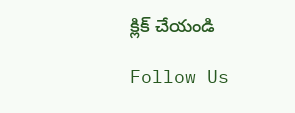క్లిక్ చేయండి

Follow Us